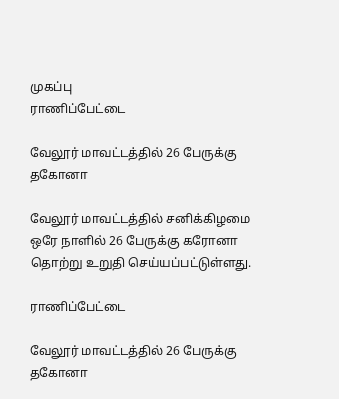முகப்பு
ராணிப்பேட்டை

வேலூர் மாவட்டத்தில் 26 பேருக்கு தகோனா

வேலூர் மாவட்டத்தில் சனிக்கிழமை ஒரே நாளில் 26 பேருக்கு கரோனா தொற்று உறுதி செய்யப்பட்டுள்ளது.

ராணிப்பேட்டை

வேலூர் மாவட்டத்தில் 26 பேருக்கு தகோனா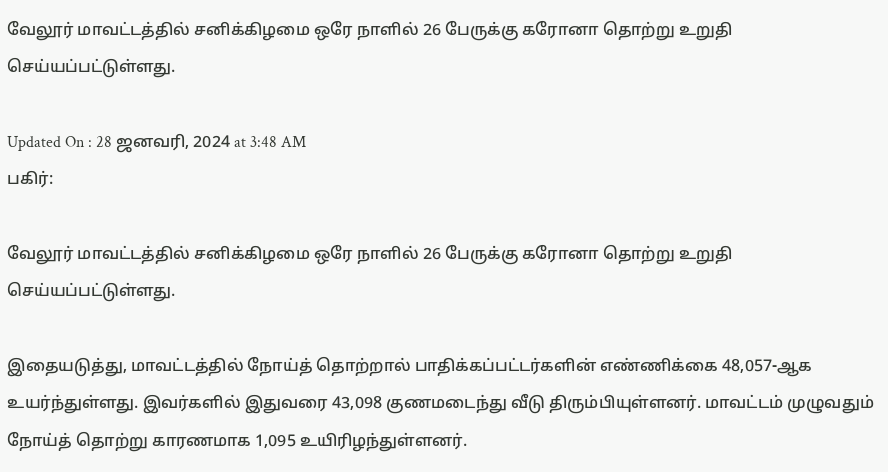வேலூர் மாவட்டத்தில் சனிக்கிழமை ஒரே நாளில் 26 பேருக்கு கரோனா தொற்று உறுதி செய்யப்பட்டுள்ளது.

Updated On : 28 ஜனவரி, 2024 at 3:48 AM
பகிர்:

வேலூர் மாவட்டத்தில் சனிக்கிழமை ஒரே நாளில் 26 பேருக்கு கரோனா தொற்று உறுதி செய்யப்பட்டுள்ளது.

இதையடுத்து, மாவட்டத்தில் நோய்த் தொற்றால் பாதிக்கப்பட்டர்களின் எண்ணிக்கை 48,057-ஆக உயர்ந்துள்ளது. இவர்களில் இதுவரை 43,098 குணமடைந்து வீடு திரும்பியுள்ளனர். மாவட்டம் முழுவதும் நோய்த் தொற்று காரணமாக 1,095 உயிரிழந்துள்ளனர்.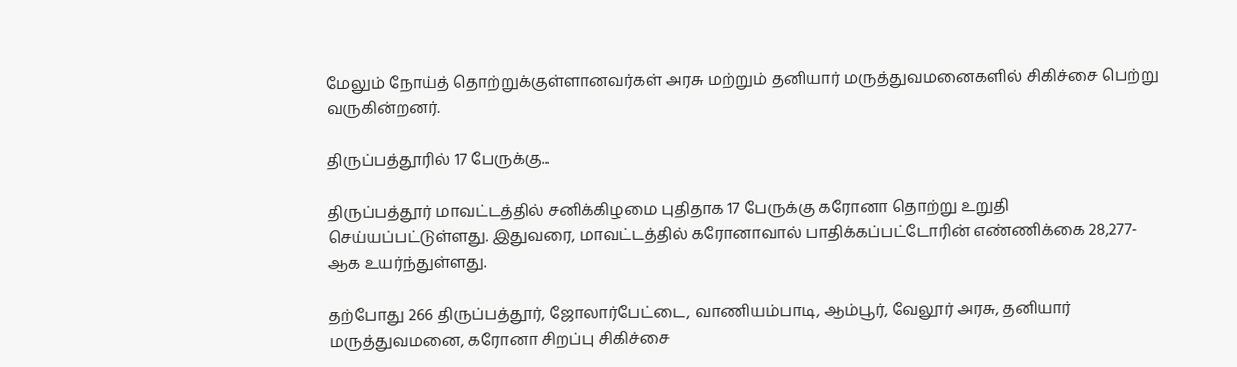மேலும் நோய்த் தொற்றுக்குள்ளானவர்கள் அரசு மற்றும் தனியார் மருத்துவமனைகளில் சிகிச்சை பெற்று வருகின்றனர்.

திருப்பத்தூரில் 17 பேருக்கு...

திருப்பத்தூர் மாவட்டத்தில் சனிக்கிழமை புதிதாக 17 பேருக்கு கரோனா தொற்று உறுதி செய்யப்பட்டுள்ளது. இதுவரை, மாவட்டத்தில் கரோனாவால் பாதிக்கப்பட்டோரின் எண்ணிக்கை 28,277-ஆக உயர்ந்துள்ளது.

தற்போது 266 திருப்பத்தூர், ஜோலார்பேட்டை, வாணியம்பாடி, ஆம்பூர், வேலூர் அரசு, தனியார் மருத்துவமனை, கரோனா சிறப்பு சிகிச்சை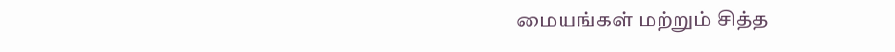மையங்கள் மற்றும் சித்த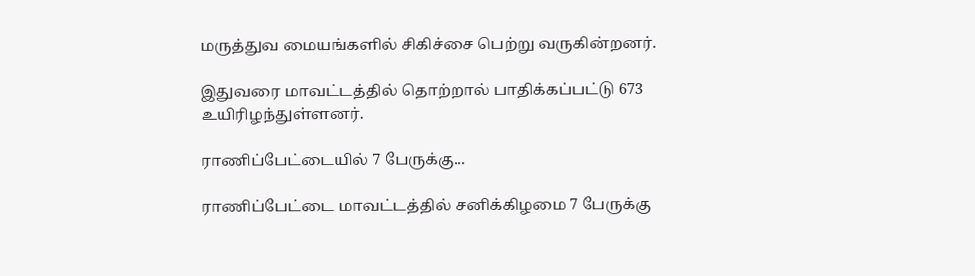மருத்துவ மையங்களில் சிகிச்சை பெற்று வருகின்றனர்.

இதுவரை மாவட்டத்தில் தொற்றால் பாதிக்கப்பட்டு 673 உயிரிழந்துள்ளனர்.

ராணிப்பேட்டையில் 7 பேருக்கு...

ராணிப்பேட்டை மாவட்டத்தில் சனிக்கிழமை 7 பேருக்கு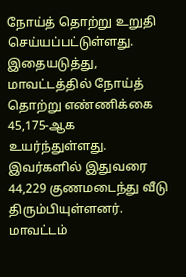நோய்த் தொற்று உறுதி செய்யப்பட்டுள்ளது. இதையடுத்து, மாவட்டத்தில் நோய்த் தொற்று எண்ணிக்கை 45,175-ஆக உயர்ந்துள்ளது. இவர்களில் இதுவரை 44,229 குணமடைந்து வீடு திரும்பியுள்ளனர். மாவட்டம்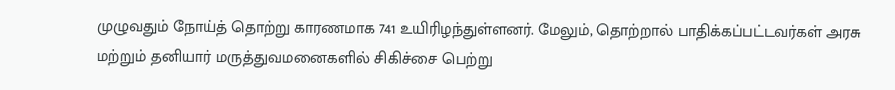முழுவதும் நோய்த் தொற்று காரணமாக 741 உயிரிழந்துள்ளனர். மேலும், தொற்றால் பாதிக்கப்பட்டவர்கள் அரசு மற்றும் தனியார் மருத்துவமனைகளில் சிகிச்சை பெற்று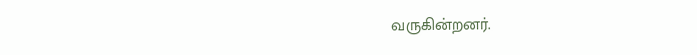வருகின்றனர்.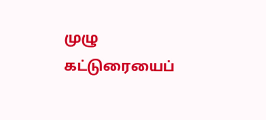முழு கட்டுரையைப்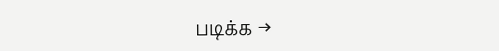படிக்க →